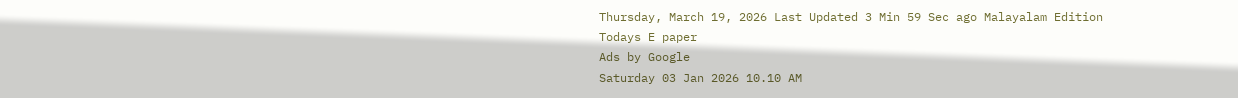Thursday, March 19, 2026 Last Updated 3 Min 59 Sec ago Malayalam Edition
Todays E paper
Ads by Google
Saturday 03 Jan 2026 10.10 AM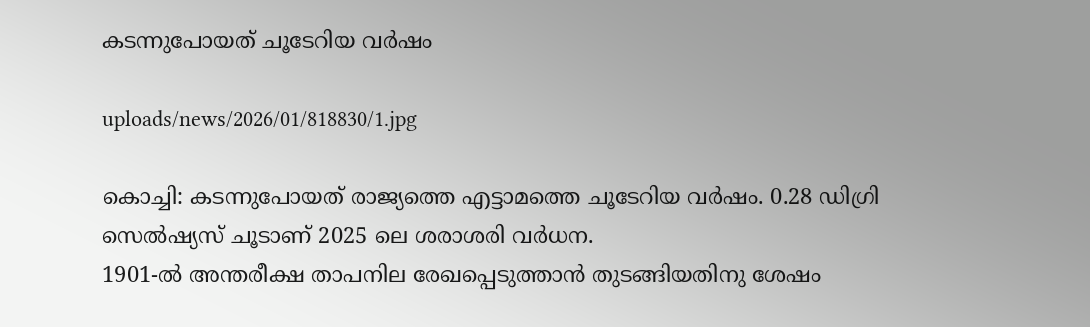കടന്നുപോയത്‌ ചൂടേറിയ വര്‍ഷം

uploads/news/2026/01/818830/1.jpg

കൊച്ചി: കടന്നുപോയത്‌ രാജ്യത്തെ എട്ടാമത്തെ ചൂടേറിയ വര്‍ഷം. 0.28 ഡിഗ്രി സെല്‍ഷ്യസ്‌ ചൂടാണ്‌ 2025 ലെ ശരാശരി വര്‍ധന.
1901-ല്‍ അന്തരീക്ഷ താപനില രേഖപ്പെടുത്താന്‍ തുടങ്ങിയതിനു ശേഷം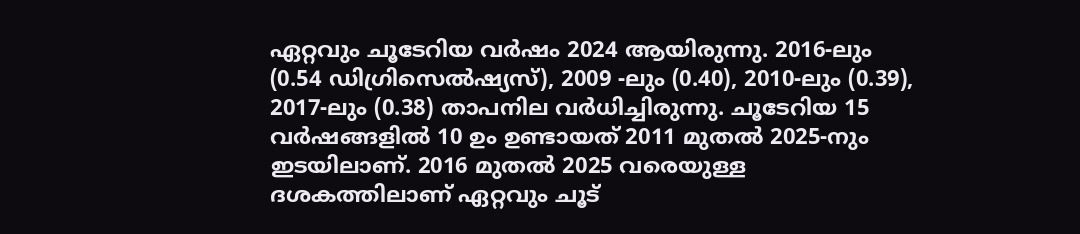ഏറ്റവും ചൂടേറിയ വര്‍ഷം 2024 ആയിരുന്നു. 2016-ലും (0.54 ഡിഗ്രിസെല്‍ഷ്യസ്‌), 2009 -ലും (0.40), 2010-ലും (0.39), 2017-ലും (0.38) താപനില വര്‍ധിച്ചിരുന്നു. ചൂടേറിയ 15 വര്‍ഷങ്ങളില്‍ 10 ഉം ഉണ്ടായത്‌ 2011 മുതല്‍ 2025-നും ഇടയിലാണ്‌. 2016 മുതല്‍ 2025 വരെയുള്ള ദശകത്തിലാണ്‌ ഏറ്റവും ചൂട്‌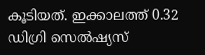കൂടിയത്‌. ഇക്കാലത്ത്‌ 0.32 ഡിഗ്രി സെല്‍ഷ്യസ്‌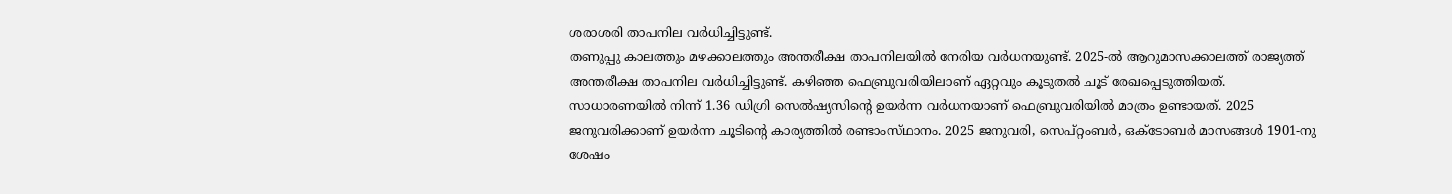ശരാശരി താപനില വര്‍ധിച്ചിട്ടുണ്ട്‌.
തണുപ്പു കാലത്തും മഴക്കാലത്തും അന്തരീക്ഷ താപനിലയില്‍ നേരിയ വര്‍ധനയുണ്ട്‌. 2025-ല്‍ ആറുമാസക്കാലത്ത്‌ രാജ്യത്ത്‌ അന്തരീക്ഷ താപനില വര്‍ധിച്ചിട്ടുണ്ട്‌. കഴിഞ്ഞ ഫെബ്രുവരിയിലാണ്‌ ഏറ്റവും കൂടുതല്‍ ചൂട്‌ രേഖപ്പെടുത്തിയത്‌. സാധാരണയില്‍ നിന്ന്‌ 1.36 ഡിഗ്രി സെല്‍ഷ്യസിന്റെ ഉയര്‍ന്ന വര്‍ധനയാണ്‌ ഫെബ്രുവരിയില്‍ മാത്രം ഉണ്ടായത്‌. 2025 ജനുവരിക്കാണ്‌ ഉയര്‍ന്ന ചൂടിന്റെ കാര്യത്തില്‍ രണ്ടാംസ്‌ഥാനം. 2025 ജനുവരി, സെപ്‌റ്റംബര്‍, ഒക്‌ടോബര്‍ മാസങ്ങള്‍ 1901-നു ശേഷം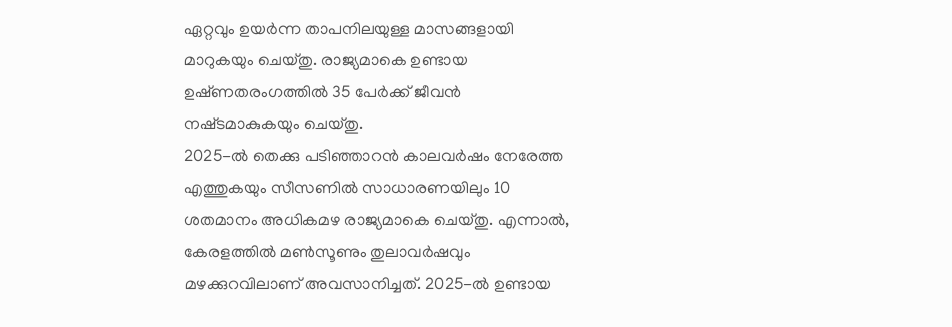ഏറ്റവും ഉയര്‍ന്ന താപനിലയുള്ള മാസങ്ങളായി മാറുകയും ചെയ്‌തു. രാജ്യമാകെ ഉണ്ടായ ഉഷ്‌ണതരംഗത്തില്‍ 35 പേര്‍ക്ക്‌ ജീവന്‍ നഷ്‌ടമാകുകയും ചെയ്‌തു.
2025-ല്‍ തെക്കു പടിഞ്ഞാറന്‍ കാലവര്‍ഷം നേരേത്ത എത്തുകയും സീസണില്‍ സാധാരണയിലും 10 ശതമാനം അധികമഴ രാജ്യമാകെ ചെയ്‌തു. എന്നാല്‍, കേരളത്തില്‍ മണ്‍സൂണും തുലാവര്‍ഷവും മഴക്കുറവിലാണ്‌ അവസാനിച്ചത്‌. 2025-ല്‍ ഉണ്ടായ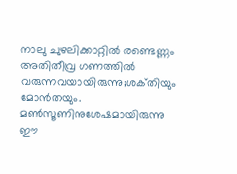നാലു ചുഴലിക്കാറ്റില്‍ രണ്ടെണ്ണം അതിതീവ്ര ഗണത്തില്‍ വരുന്നവയായിരുന്നു;ശക്‌തിയും മോന്‍തയും. മണ്‍സൂണിനുശേഷമായിരുന്നു ഈ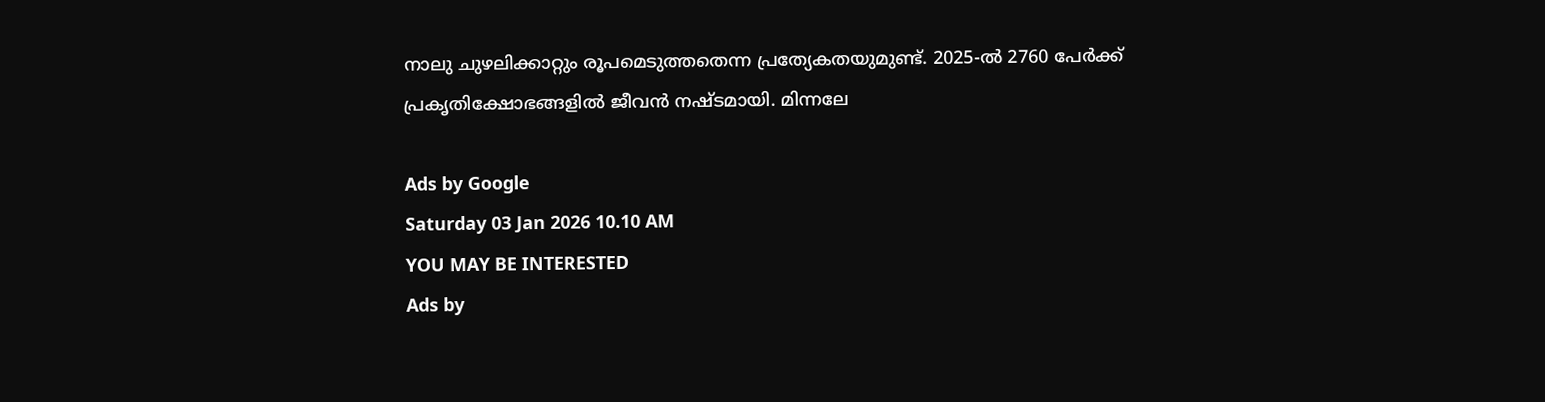നാലു ചുഴലിക്കാറ്റും രൂപമെടുത്തതെന്ന പ്രത്യേകതയുമുണ്ട്‌. 2025-ല്‍ 2760 പേര്‍ക്ക്‌ പ്രകൃതിക്ഷോഭങ്ങളില്‍ ജീവന്‍ നഷ്‌ടമായി. മിന്നലേ

Ads by Google
Saturday 03 Jan 2026 10.10 AM
YOU MAY BE INTERESTED
Ads by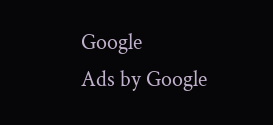Google
Ads by Google